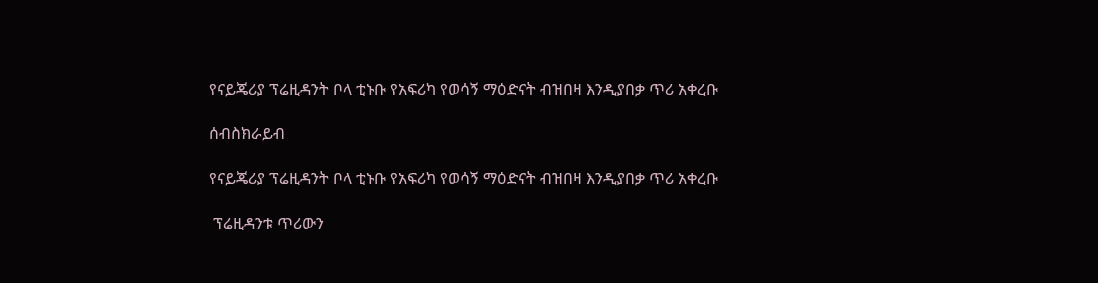የናይጄሪያ ፕሬዚዳንት ቦላ ቲኑቡ የአፍሪካ የወሳኝ ማዕድናት ብዝበዛ እንዲያበቃ ጥሪ አቀረቡ

ሰብስክራይብ

የናይጄሪያ ፕሬዚዳንት ቦላ ቲኑቡ የአፍሪካ የወሳኝ ማዕድናት ብዝበዛ እንዲያበቃ ጥሪ አቀረቡ

 ፕሬዚዳንቱ ጥሪውን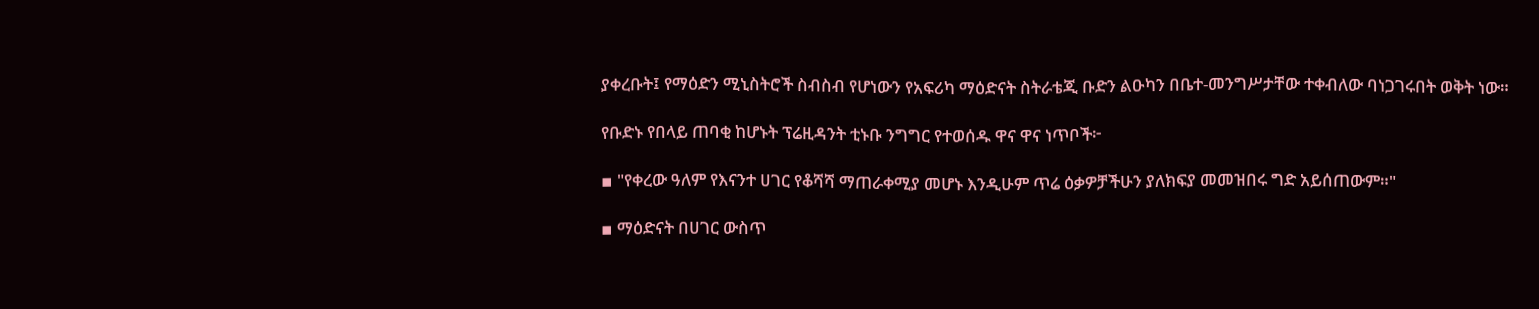ያቀረቡት፤ የማዕድን ሚኒስትሮች ስብስብ የሆነውን የአፍሪካ ማዕድናት ስትራቴጂ ቡድን ልዑካን በቤተ-መንግሥታቸው ተቀብለው ባነጋገሩበት ወቅት ነው።

የቡድኑ የበላይ ጠባቂ ከሆኑት ፕሬዚዳንት ቲኑቡ ንግግር የተወሰዱ ዋና ዋና ነጥቦች፦

▪ "የቀረው ዓለም የእናንተ ሀገር የቆሻሻ ማጠራቀሚያ መሆኑ እንዲሁም ጥሬ ዕቃዎቻችሁን ያለክፍያ መመዝበሩ ግድ አይሰጠውም።"

▪ ማዕድናት በሀገር ውስጥ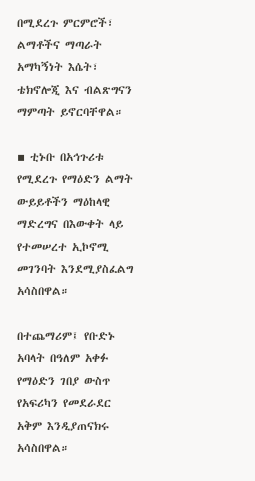በሚደረጉ ምርምሮች፣ ልማቶችና ማጣራት አማካኝነት እሴት፣ ቴክኖሎጂ እና ብልጽግናን ማምጣት ይኖርባቸዋል።

▪ ቲኑቡ በአኅጉሪቱ የሚደረጉ የማዕድን ልማት ውይይቶችን ማዕከላዊ ማድረግና በእውቀት ላይ የተመሠረተ ኢኮኖሚ መገንባት እንደሚያስፈልግ አሳስበዋል።

በተጨማሪም፤ የቡድኑ አባላት በዓለም አቀፉ የማዕድን ገበያ ውስጥ የአፍሪካን የመደራደር አቅም እንዲያጠናክሩ አሳስበዋል።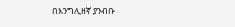በእንግሊዘኛ ያንብቡ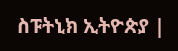ስፑትኒክ ኢትዮጵያ |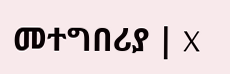መተግበሪያ | X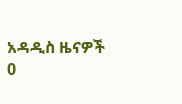አዳዲስ ዜናዎች
0